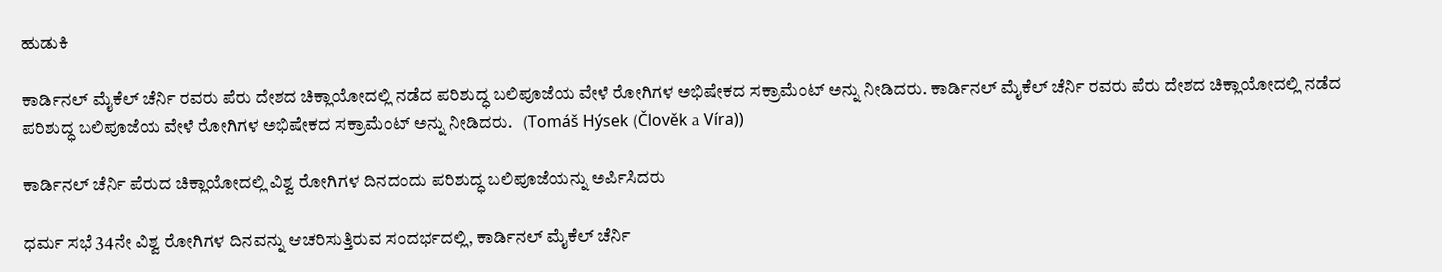ಹುಡುಕಿ

ಕಾರ್ಡಿನಲ್ ಮೈಕೆಲ್ ಚೆರ್ನಿ ರವರು ಪೆರು ದೇಶದ ಚಿಕ್ಲಾಯೋದಲ್ಲಿ ನಡೆದ ಪರಿಶುದ್ಧ ಬಲಿಪೂಜೆಯ ವೇಳೆ ರೋಗಿಗಳ ಅಭಿಷೇಕದ ಸಕ್ರಾಮೆಂಟ್ ಅನ್ನು ನೀಡಿದರು. ಕಾರ್ಡಿನಲ್ ಮೈಕೆಲ್ ಚೆರ್ನಿ ರವರು ಪೆರು ದೇಶದ ಚಿಕ್ಲಾಯೋದಲ್ಲಿ ನಡೆದ ಪರಿಶುದ್ಧ ಬಲಿಪೂಜೆಯ ವೇಳೆ ರೋಗಿಗಳ ಅಭಿಷೇಕದ ಸಕ್ರಾಮೆಂಟ್ ಅನ್ನು ನೀಡಿದರು.   (Tomáš Hýsek (Člověk a Víra))

ಕಾರ್ಡಿನಲ್ ಚೆರ್ನಿ ಪೆರುದ ಚಿಕ್ಲಾಯೋದಲ್ಲಿ ವಿಶ್ವ ರೋಗಿಗಳ ದಿನದಂದು ಪರಿಶುದ್ಧ ಬಲಿಪೂಜೆಯನ್ನು ಅರ್ಪಿಸಿದರು

ಧರ್ಮ ಸಭೆ 34ನೇ ವಿಶ್ವ ರೋಗಿಗಳ ದಿನವನ್ನು ಆಚರಿಸುತ್ತಿರುವ ಸಂದರ್ಭದಲ್ಲಿ, ಕಾರ್ಡಿನಲ್ ಮೈಕೆಲ್ ಚೆರ್ನಿ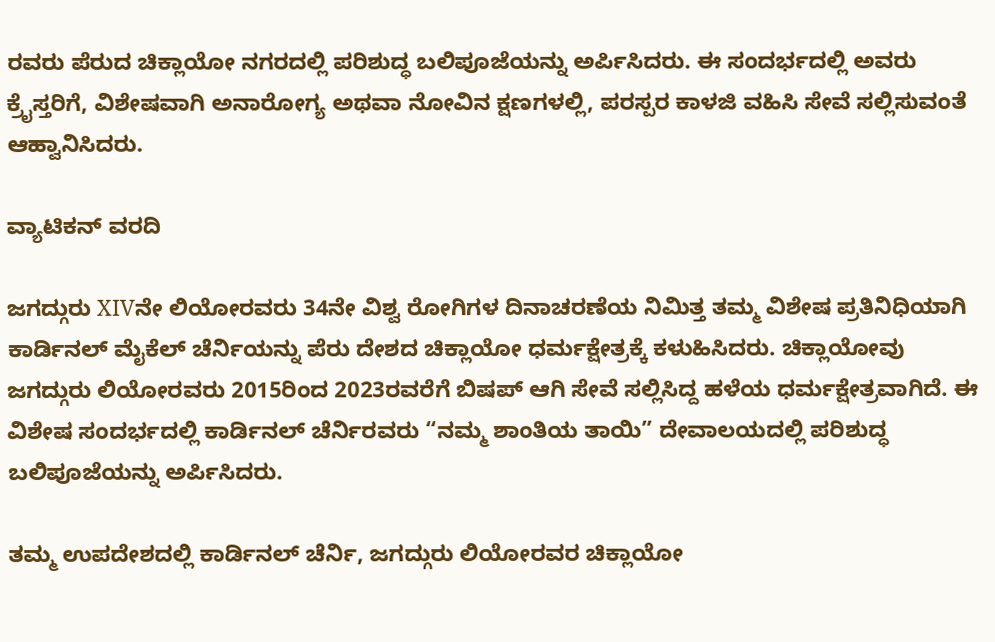ರವರು ಪೆರುದ ಚಿಕ್ಲಾಯೋ ನಗರದಲ್ಲಿ ಪರಿಶುದ್ಧ ಬಲಿಪೂಜೆಯನ್ನು ಅರ್ಪಿಸಿದರು. ಈ ಸಂದರ್ಭದಲ್ಲಿ ಅವರು ಕ್ರೈಸ್ತರಿಗೆ, ವಿಶೇಷವಾಗಿ ಅನಾರೋಗ್ಯ ಅಥವಾ ನೋವಿನ ಕ್ಷಣಗಳಲ್ಲಿ, ಪರಸ್ಪರ ಕಾಳಜಿ ವಹಿಸಿ ಸೇವೆ ಸಲ್ಲಿಸುವಂತೆ ಆಹ್ವಾನಿಸಿದರು.

ವ್ಯಾಟಿಕನ್ ವರದಿ

ಜಗದ್ಗುರು XIVನೇ ಲಿಯೋರವರು 34ನೇ ವಿಶ್ವ ರೋಗಿಗಳ ದಿನಾಚರಣೆಯ ನಿಮಿತ್ತ ತಮ್ಮ ವಿಶೇಷ ಪ್ರತಿನಿಧಿಯಾಗಿ ಕಾರ್ಡಿನಲ್ ಮೈಕೆಲ್ ಚೆರ್ನಿಯನ್ನು ಪೆರು ದೇಶದ ಚಿಕ್ಲಾಯೋ ಧರ್ಮಕ್ಷೇತ್ರಕ್ಕೆ ಕಳುಹಿಸಿದರು. ಚಿಕ್ಲಾಯೋವು ಜಗದ್ಗುರು ಲಿಯೋರವರು 2015ರಿಂದ 2023ರವರೆಗೆ ಬಿಷಪ್ ಆಗಿ ಸೇವೆ ಸಲ್ಲಿಸಿದ್ದ ಹಳೆಯ ಧರ್ಮಕ್ಷೇತ್ರವಾಗಿದೆ. ಈ ವಿಶೇಷ ಸಂದರ್ಭದಲ್ಲಿ ಕಾರ್ಡಿನಲ್ ಚೆರ್ನಿರವರು “ನಮ್ಮ ಶಾಂತಿಯ ತಾಯಿ” ದೇವಾಲಯದಲ್ಲಿ ಪರಿಶುದ್ಧ ಬಲಿಪೂಜೆಯನ್ನು ಅರ್ಪಿಸಿದರು.

ತಮ್ಮ ಉಪದೇಶದಲ್ಲಿ ಕಾರ್ಡಿನಲ್ ಚೆರ್ನಿ, ಜಗದ್ಗುರು ಲಿಯೋರವರ ಚಿಕ್ಲಾಯೋ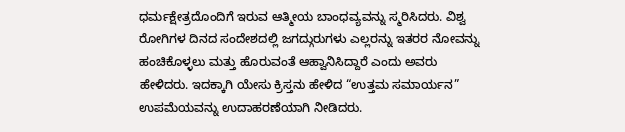ಧರ್ಮಕ್ಷೇತ್ರದೊಂದಿಗೆ ಇರುವ ಆತ್ಮೀಯ ಬಾಂಧವ್ಯವನ್ನು ಸ್ಮರಿಸಿದರು. ವಿಶ್ವ ರೋಗಿಗಳ ದಿನದ ಸಂದೇಶದಲ್ಲಿ ಜಗದ್ಗುರುಗಳು ಎಲ್ಲರನ್ನು ಇತರರ ನೋವನ್ನು ಹಂಚಿಕೊಳ್ಳಲು ಮತ್ತು ಹೊರುವಂತೆ ಆಹ್ವಾನಿಸಿದ್ದಾರೆ ಎಂದು ಅವರು ಹೇಳಿದರು. ಇದಕ್ಕಾಗಿ ಯೇಸು ಕ್ರಿಸ್ತನು ಹೇಳಿದ “ಉತ್ತಮ ಸಮಾರ್ಯನ” ಉಪಮೆಯವನ್ನು ಉದಾಹರಣೆಯಾಗಿ ನೀಡಿದರು.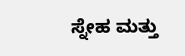ಸ್ನೇಹ ಮತ್ತು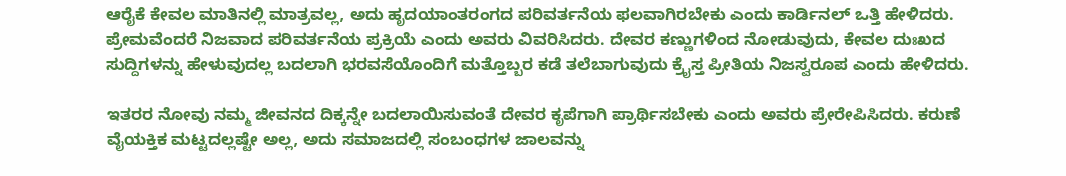ಆರೈಕೆ ಕೇವಲ ಮಾತಿನಲ್ಲಿ ಮಾತ್ರವಲ್ಲ, ಅದು ಹೃದಯಾಂತರಂಗದ ಪರಿವರ್ತನೆಯ ಫಲವಾಗಿರಬೇಕು ಎಂದು ಕಾರ್ಡಿನಲ್ ಒತ್ತಿ ಹೇಳಿದರು. ಪ್ರೇಮವೆಂದರೆ ನಿಜವಾದ ಪರಿವರ್ತನೆಯ ಪ್ರಕ್ರಿಯೆ ಎಂದು ಅವರು ವಿವರಿಸಿದರು. ದೇವರ ಕಣ್ಣುಗಳಿಂದ ನೋಡುವುದು, ಕೇವಲ ದುಃಖದ ಸುದ್ದಿಗಳನ್ನು ಹೇಳುವುದಲ್ಲ ಬದಲಾಗಿ ಭರವಸೆಯೊಂದಿಗೆ ಮತ್ತೊಬ್ಬರ ಕಡೆ ತಲೆಬಾಗುವುದು ಕ್ರೈಸ್ತ ಪ್ರೀತಿಯ ನಿಜಸ್ವರೂಪ ಎಂದು ಹೇಳಿದರು.

ಇತರರ ನೋವು ನಮ್ಮ ಜೀವನದ ದಿಕ್ಕನ್ನೇ ಬದಲಾಯಿಸುವಂತೆ ದೇವರ ಕೃಪೆಗಾಗಿ ಪ್ರಾರ್ಥಿಸಬೇಕು ಎಂದು ಅವರು ಪ್ರೇರೇಪಿಸಿದರು. ಕರುಣೆ ವೈಯಕ್ತಿಕ ಮಟ್ಟದಲ್ಲಷ್ಟೇ ಅಲ್ಲ, ಅದು ಸಮಾಜದಲ್ಲಿ ಸಂಬಂಧಗಳ ಜಾಲವನ್ನು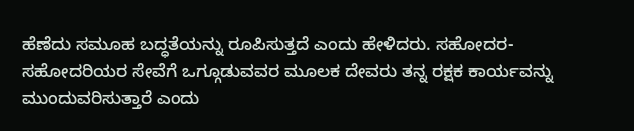ಹೆಣೆದು ಸಮೂಹ ಬದ್ಧತೆಯನ್ನು ರೂಪಿಸುತ್ತದೆ ಎಂದು ಹೇಳಿದರು. ಸಹೋದರ-ಸಹೋದರಿಯರ ಸೇವೆಗೆ ಒಗ್ಗೂಡುವವರ ಮೂಲಕ ದೇವರು ತನ್ನ ರಕ್ಷಕ ಕಾರ್ಯವನ್ನು ಮುಂದುವರಿಸುತ್ತಾರೆ ಎಂದು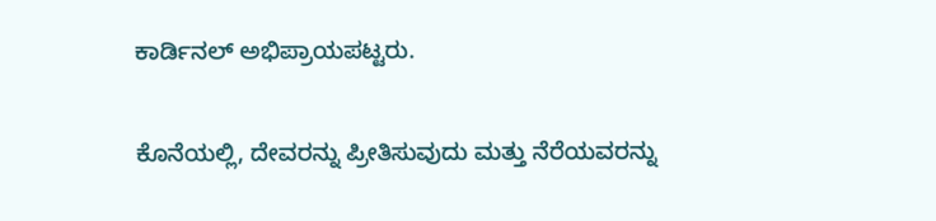ಕಾರ್ಡಿನಲ್ ಅಭಿಪ್ರಾಯಪಟ್ಟರು.

ಕೊನೆಯಲ್ಲಿ, ದೇವರನ್ನು ಪ್ರೀತಿಸುವುದು ಮತ್ತು ನೆರೆಯವರನ್ನು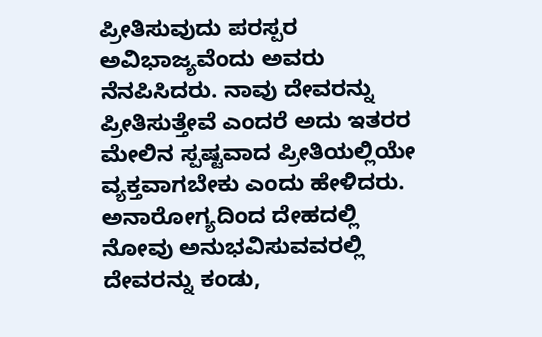ಪ್ರೀತಿಸುವುದು ಪರಸ್ಪರ ಅವಿಭಾಜ್ಯವೆಂದು ಅವರು ನೆನಪಿಸಿದರು. ನಾವು ದೇವರನ್ನು ಪ್ರೀತಿಸುತ್ತೇವೆ ಎಂದರೆ ಅದು ಇತರರ ಮೇಲಿನ ಸ್ಪಷ್ಟವಾದ ಪ್ರೀತಿಯಲ್ಲಿಯೇ ವ್ಯಕ್ತವಾಗಬೇಕು ಎಂದು ಹೇಳಿದರು. ಅನಾರೋಗ್ಯದಿಂದ ದೇಹದಲ್ಲಿ ನೋವು ಅನುಭವಿಸುವವರಲ್ಲಿ ದೇವರನ್ನು ಕಂಡು,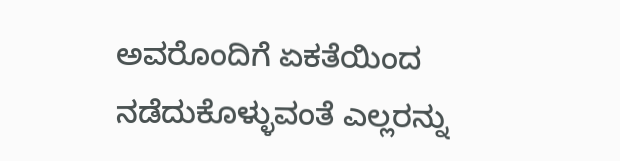ಅವರೊಂದಿಗೆ ಏಕತೆಯಿಂದ ನಡೆದುಕೊಳ್ಳುವಂತೆ ಎಲ್ಲರನ್ನು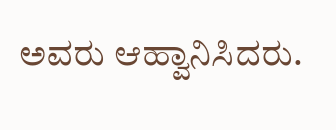ಅವರು ಆಹ್ವಾನಿಸಿದರು.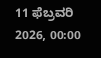11 ಫೆಬ್ರವರಿ 2026, 00:00